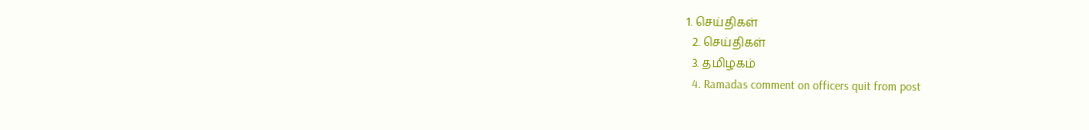1. செய்திகள்
  2. செய்திகள்
  3. த‌மிழக‌ம்
  4. Ramadas comment on officers quit from post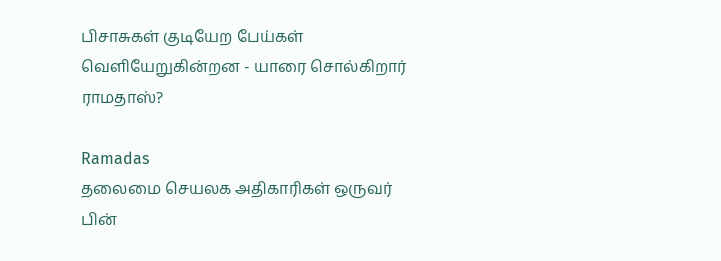பிசாசுகள் குடியேற பேய்கள் வெளியேறுகின்றன - யாரை சொல்கிறார் ராமதாஸ்?

Ramadas
தலைமை செயலக அதிகாரிகள் ஒருவர் பின்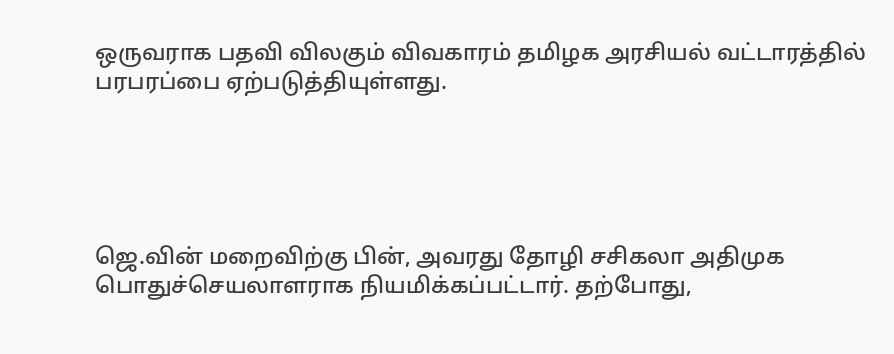ஒருவராக பதவி விலகும் விவகாரம் தமிழக அரசியல் வட்டாரத்தில் பரபரப்பை ஏற்படுத்தியுள்ளது.





ஜெ.வின் மறைவிற்கு பின், அவரது தோழி சசிகலா அதிமுக பொதுச்செயலாளராக நியமிக்கப்பட்டார். தற்போது,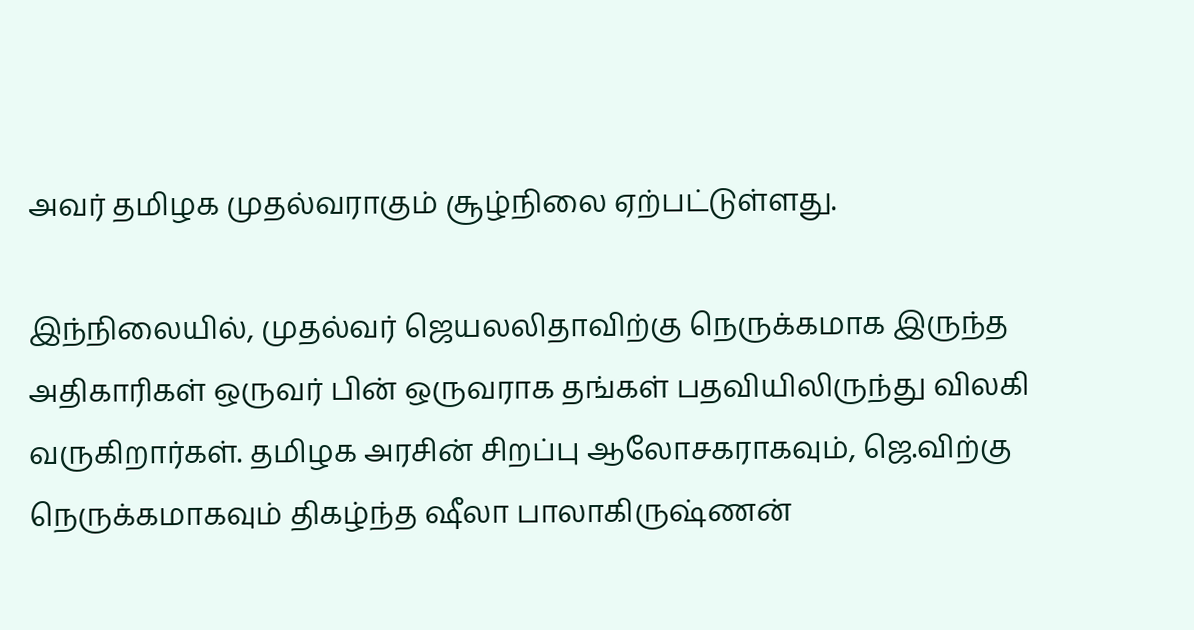அவர் தமிழக முதல்வராகும் சூழ்நிலை ஏற்பட்டுள்ளது.

இந்நிலையில், முதல்வர் ஜெயலலிதாவிற்கு நெருக்கமாக இருந்த அதிகாரிகள் ஒருவர் பின் ஒருவராக தங்கள் பதவியிலிருந்து விலகி வருகிறார்கள். தமிழக அரசின் சிறப்பு ஆலோசகராகவும், ஜெ.விற்கு நெருக்கமாகவும் திகழ்ந்த ஷீலா பாலாகிருஷ்ணன்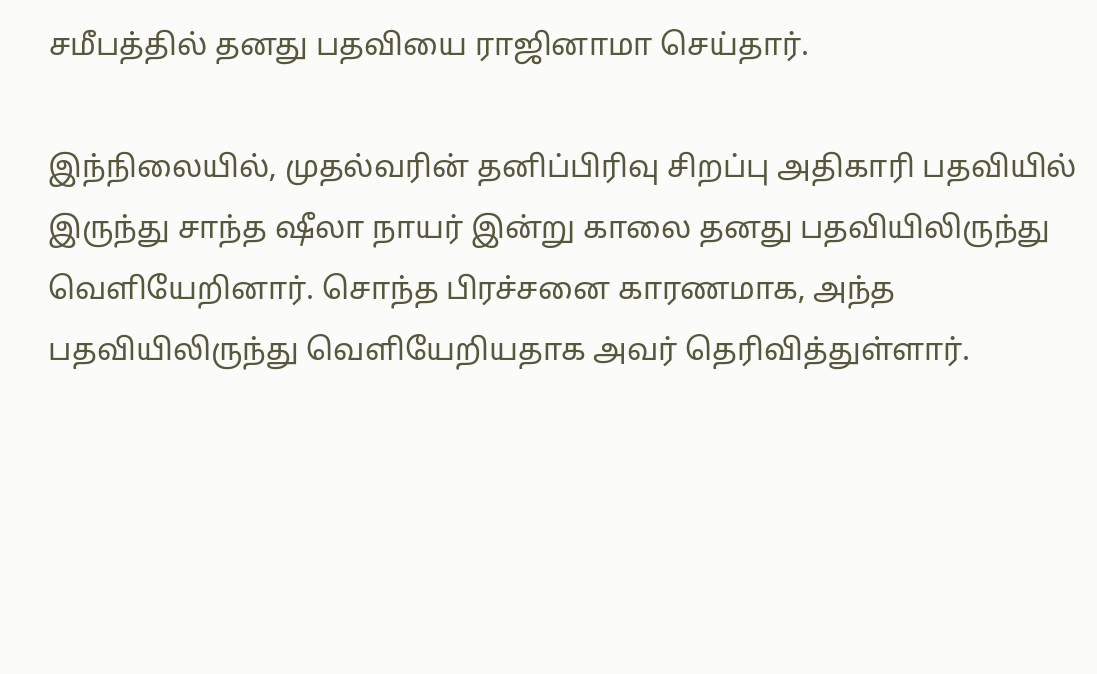சமீபத்தில் தனது பதவியை ராஜினாமா செய்தார்.

இந்நிலையில், முதல்வரின் தனிப்பிரிவு சிறப்பு அதிகாரி பதவியில் இருந்து சாந்த ஷீலா நாயர் இன்று காலை தனது பதவியிலிருந்து வெளியேறினார். சொந்த பிரச்சனை காரணமாக, அந்த பதவியிலிருந்து வெளியேறியதாக அவர் தெரிவித்துள்ளார்.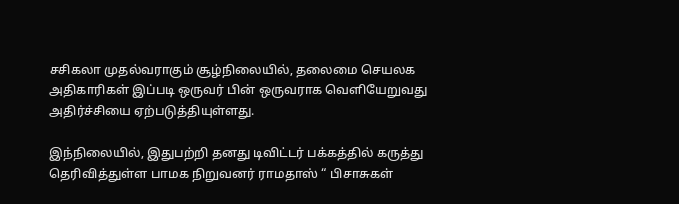சசிகலா முதல்வராகும் சூழ்நிலையில், தலைமை செயலக அதிகாரிகள் இப்படி ஒருவர் பின் ஒருவராக வெளியேறுவது அதிர்ச்சியை ஏற்படுத்தியுள்ளது.

இந்நிலையில், இதுபற்றி தனது டிவிட்டர் பக்கத்தில் கருத்து தெரிவித்துள்ள பாமக நிறுவனர் ராமதாஸ் “ பிசாசுகள்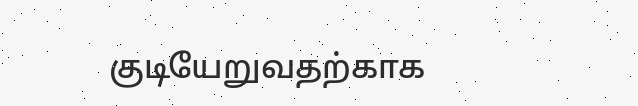குடியேறுவதற்காக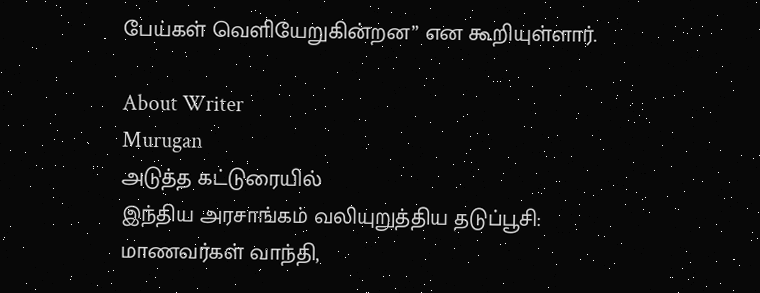பேய்கள் வெளியேறுகின்றன” என கூறியுள்ளார்.

About Writer
Murugan
அடுத்த கட்டுரையில்
இந்திய அரசாங்கம் வலியுறுத்திய தடுப்பூசி: மாணவர்கள் வாந்தி,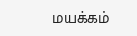மயக்கம்